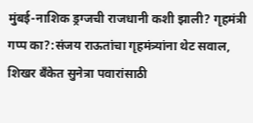मुंबई-नाशिक ड्रग्जची राजधानी कशी झाली? गृहमंत्री गप्प का?:संजय राऊतांचा गृहमंत्र्यांना थेट सवाल, शिखर बँकेत सुनेत्रा पवारांसाठी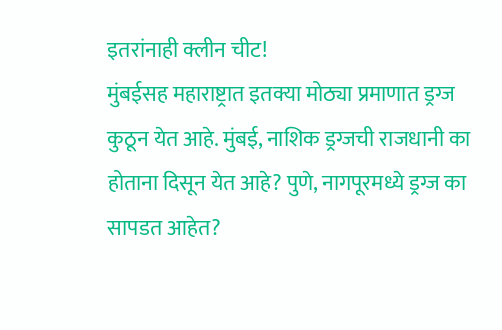इतरांनाही क्लीन चीट!
मुंबईसह महाराष्ट्रात इतक्या मोठ्या प्रमाणात ड्रग्ज कुठून येत आहे. मुंबई, नाशिक ड्रग्जची राजधानी का होताना दिसून येत आहे? पुणे, नागपूरमध्ये ड्रग्ज का सापडत आहेत?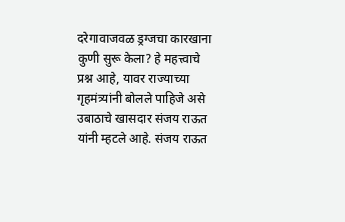दरेगावाजवळ ड्रग्जचा कारखाना कुणी सुरू केला? हे महत्त्वाचे प्रश्न आहे, यावर राज्याच्या गृहमंत्र्यांनी बोलले पाहिजे असे उबाठाचे खासदार संजय राऊत यांनी म्हटले आहे. संजय राऊत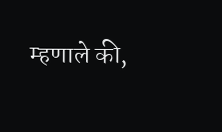म्हणाले की,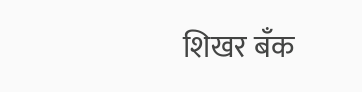शिखर बँक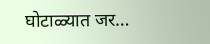घोटाळ्यात जर…